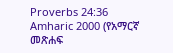Proverbs 24:36
Amharic 2000 (የአማርኛ መጽሐፍ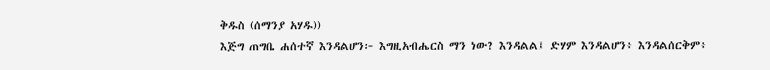ቅዱስ (ሰማንያ አሃዱ))
እጅግ ጠግቤ ሐሰተኛ እንዳልሆን፦ እግዚአብሔርስ ማን ነው? እንዳልል፤ ድሃም እንዳልሆን፥ እንዳልሰርቅም፥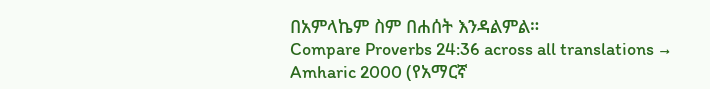በአምላኬም ስም በሐሰት እንዳልምል።
Compare Proverbs 24:36 across all translations →
Amharic 2000 (የአማርኛ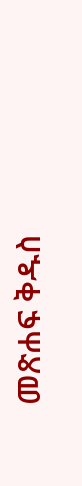መጽሐፍ ቅዱስ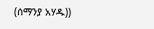(ሰማንያ አሃዱ))